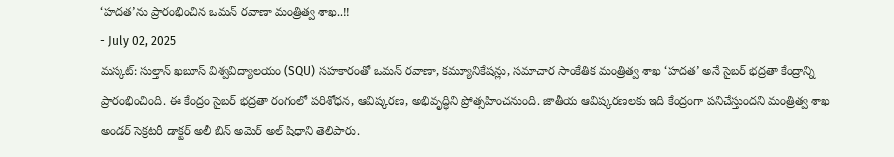‘హదత’ను ప్రారంభించిన ఒమన్ రవాణా మంత్రిత్వ శాఖ..!!
- July 02, 2025
మస్కట్: సుల్తాన్ ఖబూస్ విశ్వవిద్యాలయం (SQU) సహకారంతో ఒమన్ రవాణా, కమ్యూనికేషన్లు, సమాచార సాంకేతిక మంత్రిత్వ శాఖ ‘హదత’ అనే సైబర్ భద్రతా కేంద్రాన్ని ప్రారంభించింది. ఈ కేంద్రం సైబర్ భద్రతా రంగంలో పరిశోధన, ఆవిష్కరణ, అభివృద్ధిని ప్రోత్సహించనుంది. జాతీయ ఆవిష్కరణలకు ఇది కేంద్రంగా పనిచేస్తుందని మంత్రిత్వ శాఖ అండర్ సెక్రటరీ డాక్టర్ అలీ బిన్ అమెర్ అల్ షిధాని తెలిపారు.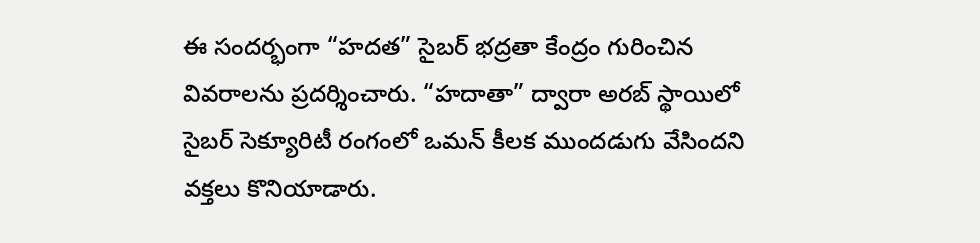ఈ సందర్భంగా “హదత” సైబర్ భద్రతా కేంద్రం గురించిన వివరాలను ప్రదర్శించారు. “హదాతా” ద్వారా అరబ్ స్థాయిలో సైబర్ సెక్యూరిటీ రంగంలో ఒమన్ కీలక ముందడుగు వేసిందని వక్తలు కొనియాడారు.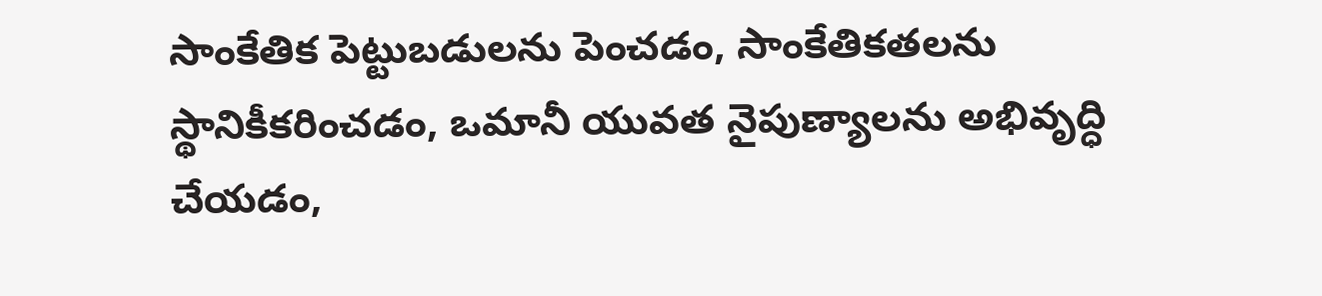సాంకేతిక పెట్టుబడులను పెంచడం, సాంకేతికతలను స్థానికీకరించడం, ఒమానీ యువత నైపుణ్యాలను అభివృద్ధి చేయడం,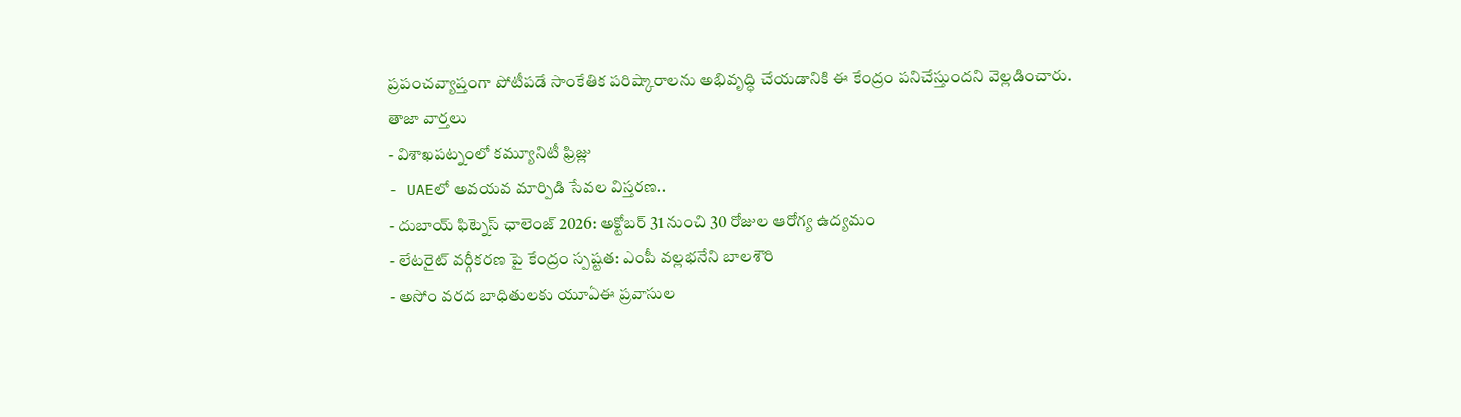ప్రపంచవ్యాప్తంగా పోటీపడే సాంకేతిక పరిష్కారాలను అభివృద్ధి చేయడానికి ఈ కేంద్రం పనిచేస్తుందని వెల్లడించారు.
తాజా వార్తలు
- విశాఖపట్నంలో కమ్యూనిటీ ఫ్రిజ్లు
- UAEలో అవయవ మార్పిడి సేవల విస్తరణ..
- దుబాయ్ ఫిట్నెస్ ఛాలెంజ్ 2026: అక్టోబర్ 31 నుంచి 30 రోజుల ఆరోగ్య ఉద్యమం
- లేటరైట్ వర్గీకరణ పై కేంద్రం స్పష్టత: ఎంపీ వల్లభనేని బాలశౌరి
- అసోం వరద బాధితులకు యూఏఈ ప్రవాసుల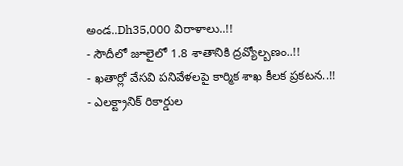అండ..Dh35,000 విరాళాలు..!!
- సౌదీలో జూలైలో 1.8 శాతానికి ద్రవ్యోల్బణం..!!
- ఖతార్లో వేసవి పనివేళలపై కార్మిక శాఖ కీలక ప్రకటన..!!
- ఎలక్ట్రానిక్ రికార్డుల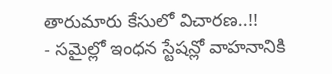తారుమారు కేసులో విచారణ..!!
- సమైల్లో ఇంధన స్టేషన్లో వాహనానికి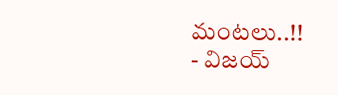మంటలు..!!
- విజయ్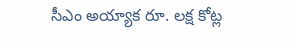సీఎం అయ్యాక రూ. లక్ష కోట్ల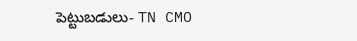పెట్టుబడులు- TN CMO